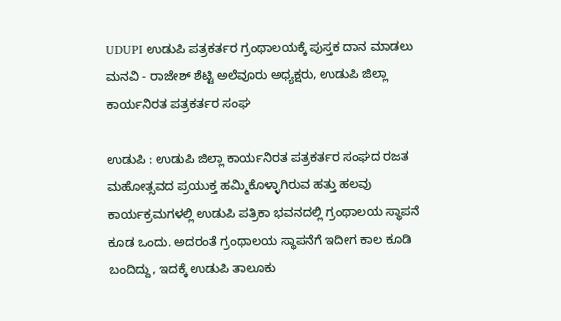UDUPI ಉಡುಪಿ ಪತ್ರಕರ್ತರ ಗ್ರಂಥಾಲಯಕ್ಕೆ ಪುಸ್ತಕ ದಾನ ಮಾಡಲು ಮನವಿ - ರಾಜೇಶ್ ಶೆಟ್ಟಿ ಅಲೆವೂರು ಅಧ್ಯಕ್ಷರು, ಉಡುಪಿ ಜಿಲ್ಲಾ ಕಾರ್ಯನಿರತ ಪತ್ರಕರ್ತರ ಸಂಘ

ಉಡುಪಿ : ಉಡುಪಿ ಜಿಲ್ಲಾ ಕಾರ್ಯನಿರತ ಪತ್ರಕರ್ತರ ಸಂಘದ ರಜತ ಮಹೋತ್ಸವದ ಪ್ರಯುಕ್ತ ಹಮ್ಮಿಕೊಳ್ಳಾಗಿರುವ ಹತ್ತು ಹಲವು ಕಾರ್ಯಕ್ರಮಗಳಲ್ಲಿ ಉಡುಪಿ ಪತ್ರಿಕಾ ಭವನದಲ್ಲಿ ಗ್ರಂಥಾಲಯ ಸ್ಥಾಪನೆ ಕೂಡ ಒಂದು. ಅದರಂತೆ ಗ್ರಂಥಾಲಯ ಸ್ಥಾಪನೆಗೆ ಇದೀಗ ಕಾಲ ಕೂಡಿ ಬಂದಿದ್ದು, ಇದಕ್ಕೆ ಉಡುಪಿ ತಾಲೂಕು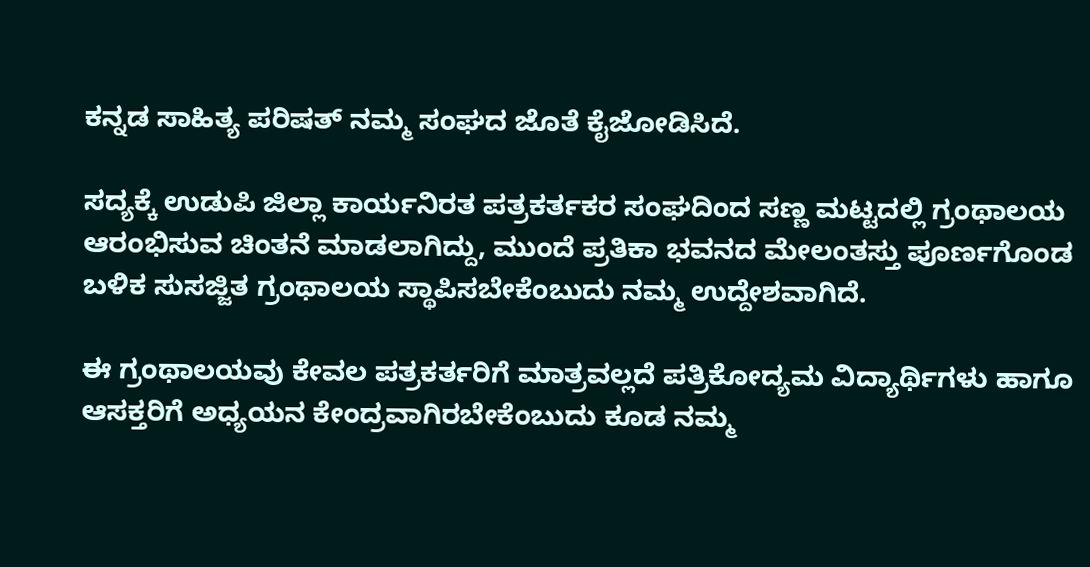ಕನ್ನಡ ಸಾಹಿತ್ಯ ಪರಿಷತ್ ನಮ್ಮ ಸಂಘದ ಜೊತೆ ಕೈಜೋಡಿಸಿದೆ.

ಸದ್ಯಕ್ಕೆ ಉಡುಪಿ ಜಿಲ್ಲಾ ಕಾರ್ಯನಿರತ ಪತ್ರಕರ್ತಕರ ಸಂಘದಿಂದ ಸಣ್ಣ ಮಟ್ಟದಲ್ಲಿ ಗ್ರಂಥಾಲಯ ಆರಂಭಿಸುವ ಚಿಂತನೆ ಮಾಡಲಾಗಿದ್ದು, ಮುಂದೆ ಪ್ರತಿಕಾ ಭವನದ ಮೇಲಂತಸ್ತು ಪೂರ್ಣಗೊಂಡ ಬಳಿಕ ಸುಸಜ್ಜಿತ ಗ್ರಂಥಾಲಯ ಸ್ಥಾಪಿಸಬೇಕೆಂಬುದು ನಮ್ಮ ಉದ್ದೇಶವಾಗಿದೆ.

ಈ ಗ್ರಂಥಾಲಯವು ಕೇವಲ ಪತ್ರಕರ್ತರಿಗೆ ಮಾತ್ರವಲ್ಲದೆ ಪತ್ರಿಕೋದ್ಯಮ ವಿದ್ಯಾರ್ಥಿಗಳು ಹಾಗೂ ಆಸಕ್ತರಿಗೆ ಅಧ್ಯಯನ ಕೇಂದ್ರವಾಗಿರಬೇಕೆಂಬುದು ಕೂಡ ನಮ್ಮ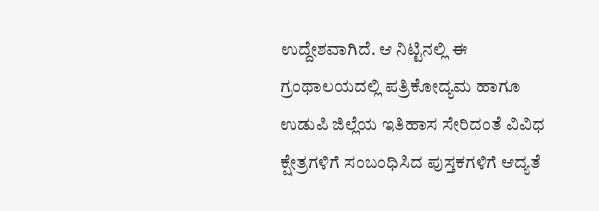ಉದ್ದೇಶವಾಗಿದೆ. ಆ ನಿಟ್ಟಿನಲ್ಲಿ ಈ ಗ್ರಂಥಾಲಯದಲ್ಲಿ ಪತ್ರಿಕೋದ್ಯಮ ಹಾಗೂ ಉಡುಪಿ ಜಿಲ್ಲೆಯ ಇತಿಹಾಸ ಸೇರಿದಂತೆ ವಿವಿಧ ಕ್ಷೇತ್ರಗಳಿಗೆ ಸಂಬಂಧಿಸಿದ ಪುಸ್ತಕಗಳಿಗೆ ಆದ್ಯತೆ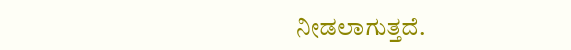ನೀಡಲಾಗುತ್ತದೆ.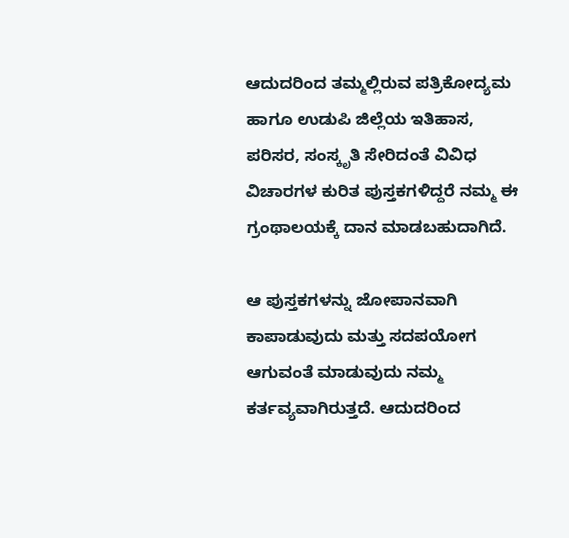ಆದುದರಿಂದ ತಮ್ಮಲ್ಲಿರುವ ಪತ್ರಿಕೋದ್ಯಮ ಹಾಗೂ ಉಡುಪಿ ಜಿಲ್ಲೆಯ ಇತಿಹಾಸ, ಪರಿಸರ, ಸಂಸ್ಕೃತಿ ಸೇರಿದಂತೆ ವಿವಿಧ ವಿಚಾರಗಳ ಕುರಿತ ಪುಸ್ತಕಗಳಿದ್ದರೆ ನಮ್ಮ ಈ ಗ್ರಂಥಾಲಯಕ್ಕೆ ದಾನ ಮಾಡಬಹುದಾಗಿದೆ.

ಆ ಪುಸ್ತಕಗಳನ್ನು ಜೋಪಾನವಾಗಿ ಕಾಪಾಡುವುದು ಮತ್ತು ಸದಪಯೋಗ ಆಗುವಂತೆ ಮಾಡುವುದು ನಮ್ಮ ಕರ್ತವ್ಯವಾಗಿರುತ್ತದೆ. ಆದುದರಿಂದ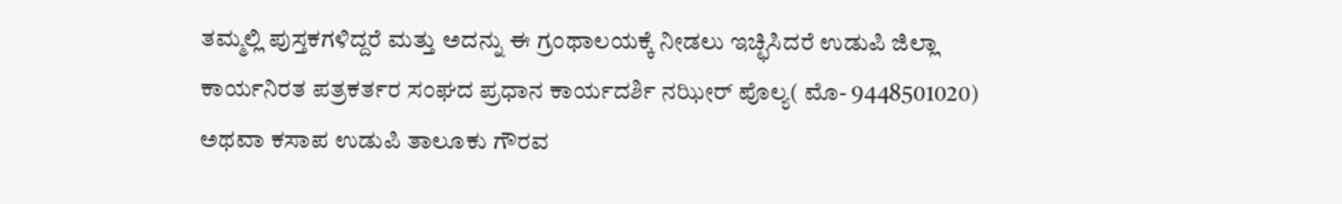ತಮ್ಮಲ್ಲಿ ಪುಸ್ತಕಗಳಿದ್ದರೆ ಮತ್ತು ಅದನ್ನು ಈ ಗ್ರಂಥಾಲಯಕ್ಕೆ ನೀಡಲು ಇಚ್ಛಿಸಿದರೆ ಉಡುಪಿ ಜಿಲ್ಲಾ ಕಾರ್ಯನಿರತ ಪತ್ರಕರ್ತರ ಸಂಘದ ಪ್ರಧಾನ ಕಾರ್ಯದರ್ಶಿ ನಝೀರ್ ಪೊಲ್ಯ( ಮೊ- 9448501020) ಅಥವಾ ಕಸಾಪ ಉಡುಪಿ ತಾಲೂಕು ಗೌರವ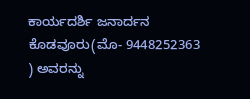ಕಾರ್ಯದರ್ಶಿ ಜನಾರ್ದನ ಕೊಡವೂರು(ಮೊ- 9448252363 ) ಅವರನ್ನು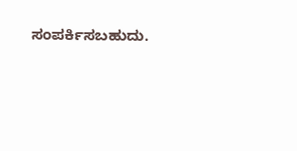ಸಂಪರ್ಕಿಸಬಹುದು.